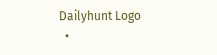Dailyhunt Logo
  •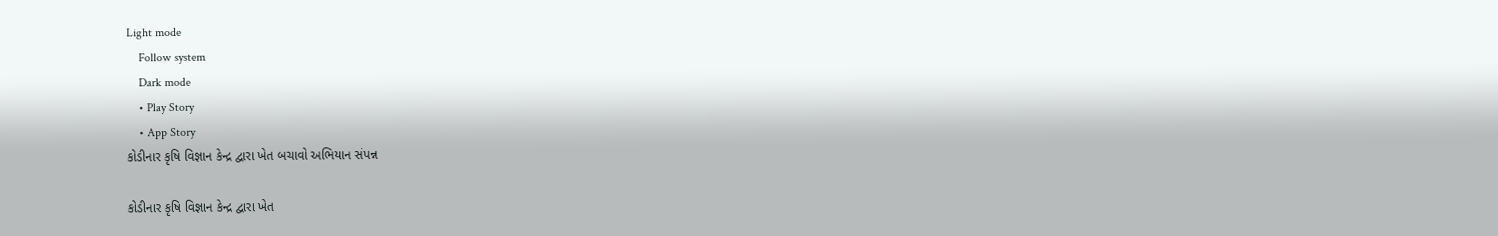Light mode
    Follow system
    Dark mode
    • Play Story
    • App Story
કોડીનાર કૃષિ વિજ્ઞાન કેન્દ્ર દ્વારા ખેત બચાવો અભિયાન સંપન્ન

કોડીનાર કૃષિ વિજ્ઞાન કેન્દ્ર દ્વારા ખેત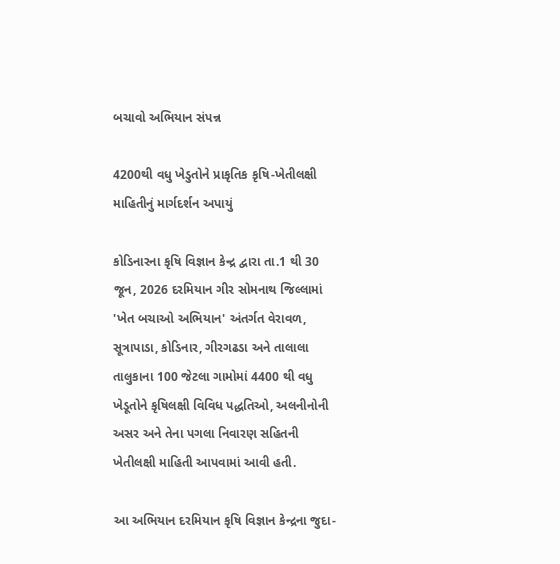બચાવો અભિયાન સંપન્ન

4200થી વધુ ખેડુતોને પ્રાકૃતિક કૃષિ-ખેતીલક્ષી માહિતીનું માર્ગદર્શન અપાયું

કોડિનારના કૃષિ વિજ્ઞાન કેન્દ્ર દ્વારા તા.1 થી 30 જૂન, 2026 દરમિયાન ગીર સોમનાથ જિલ્લામાં 'ખેત બચાઓ અભિયાન' અંતર્ગત વેરાવળ, સૂત્રાપાડા, કોડિનાર, ગીરગઢડા અને તાલાલા તાલુકાના 100 જેટલા ગામોમાં 4400 થી વધુ ખેડૂતોને કૃષિલક્ષી વિવિધ પદ્ધતિઓ, અલનીનોની અસર અને તેના પગલા નિવારણ સહિતની ખેતીલક્ષી માહિતી આપવામાં આવી હતી.

આ અભિયાન દરમિયાન કૃષિ વિજ્ઞાન કેન્દ્રના જુદા-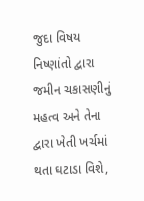જુદા વિષય નિષ્ણાંતો દ્વારા જમીન ચકાસણીનું મહત્વ અને તેના દ્વારા ખેતી ખર્ચમાં થતા ઘટાડા વિશે,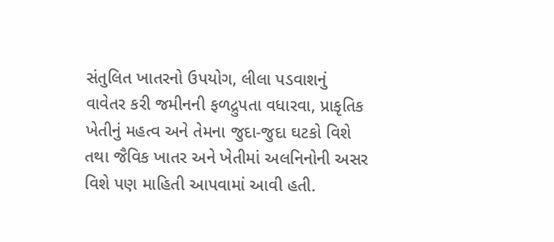સંતુલિત ખાતરનો ઉપયોગ, લીલા પડવાશનું વાવેતર કરી જમીનની ફળદ્રુપતા વધારવા, પ્રાકૃતિક ખેતીનું મહત્વ અને તેમના જુદા-જુદા ઘટકો વિશે તથા જૈવિક ખાતર અને ખેતીમાં અલનિનોની અસર વિશે પણ માહિતી આપવામાં આવી હતી.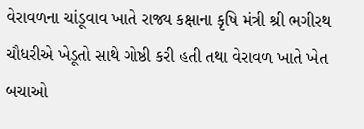વેરાવળના ચાંડૂવાવ ખાતે રાજ્ય કક્ષાના કૃષિ મંત્રી શ્રી ભગીરથ ચૌધરીએ ખેડૂતો સાથે ગોષ્ઠી કરી હતી તથા વેરાવળ ખાતે ખેત બચાઓ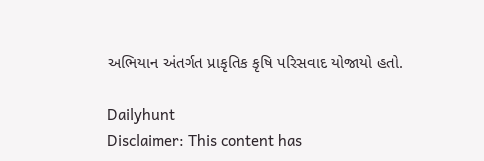અભિયાન અંતર્ગત પ્રાકૃતિક કૃષિ પરિસવાદ યોજાયો હતો.

Dailyhunt
Disclaimer: This content has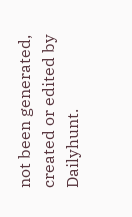not been generated, created or edited by Dailyhunt.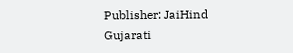Publisher: JaiHind Gujarati